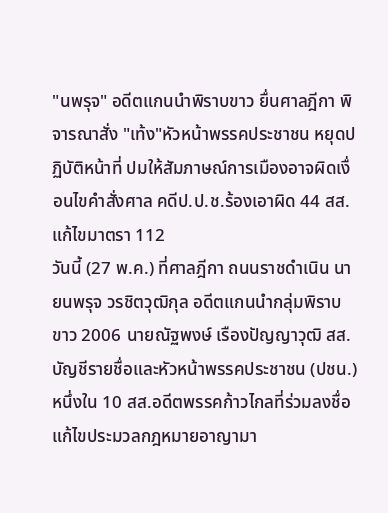"นพรุจ" อดีตแกนนำพิราบขาว ยื่นศาลฎีกา พิจารณาสั่ง "เท้ง"หัวหน้าพรรคประชาชน หยุดปฏิบัติหน้าที่ ปมให้สัมภาษณ์การเมืองอาจผิดเงื่อนไขคำสั่งศาล คดีป.ป.ช.ร้องเอาผิด 44 สส.แก้ไขมาตรา 112
วันนี้ (27 พ.ค.) ที่ศาลฎีกา ถนนราชดำเนิน นายนพรุจ วรชิตวุฒิกุล อดีตแกนนำกลุ่มพิราบขาว 2006 นายณัฐพงษ์ เรืองปัญญาวุฒิ สส.บัญชีรายชื่อและหัวหน้าพรรคประชาชน (ปชน.) หนึ่งใน 10 สส.อดีตพรรคก้าวไกลที่ร่วมลงชื่อแก้ไขประมวลกฎหมายอาญามา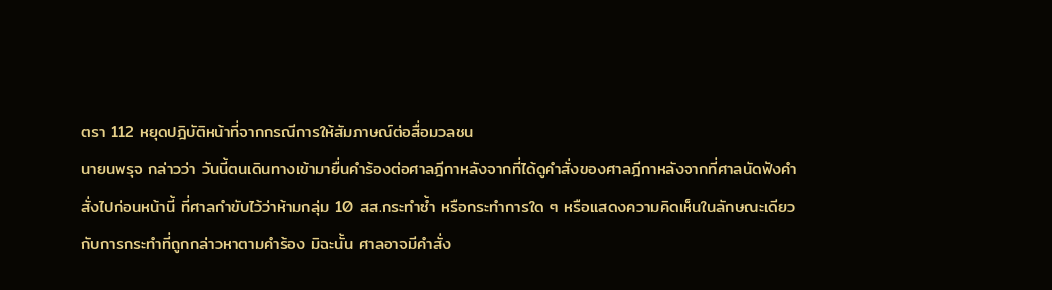ตรา 112 หยุดปฎิบัติหน้าที่จากกรณีการให้สัมภาษณ์ต่อสื่อมวลชน
นายนพรุจ กล่าวว่า วันนี้ตนเดินทางเข้ามายื่นคำร้องต่อศาลฎีกาหลังจากที่ได้ดูคำสั่งของศาลฎีกาหลังจากที่ศาลนัดฟังคำสั่งไปก่อนหน้านี้ ที่ศาลกำขับไว้ว่าห้ามกลุ่ม 10 สส.กระทำซ้ำ หรือกระทำการใด ๆ หรือแสดงความคิดเห็นในลักษณะเดียวกับการกระทำที่ถูกกล่าวหาตามคำร้อง มิฉะนั้น ศาลอาจมีคำสั่ง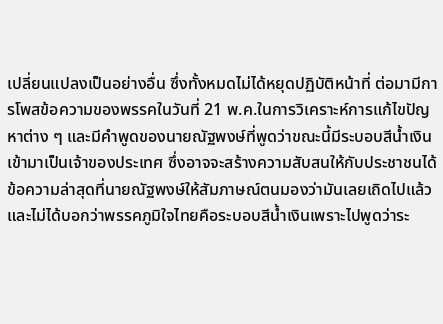เปลี่ยนแปลงเป็นอย่างอื่น ซึ่งทั้งหมดไม่ได้หยุดปฏิบัติหน้าที่ ต่อมามีการโพสข้อความของพรรคในวันที่ 21 พ.ค.ในการวิเคราะห์การแก้ไขปัญหาต่าง ๆ และมีคำพูดของนายณัฐพงษ์ที่พูดว่าขณะนี้มีระบอบสีน้ำเงินเข้ามาเป็นเจ้าของประเทศ ซึ่งอาจจะสร้างความสับสนให้กับประชาชนได้ ข้อความล่าสุดที่นายณัฐพงษ์ให้สัมภาษณ์ตนมองว่ามันเลยเถิดไปแล้ว และไม่ได้บอกว่าพรรคภูมิใจไทยคือระบอบสีน้ำเงินเพราะไปพูดว่าระ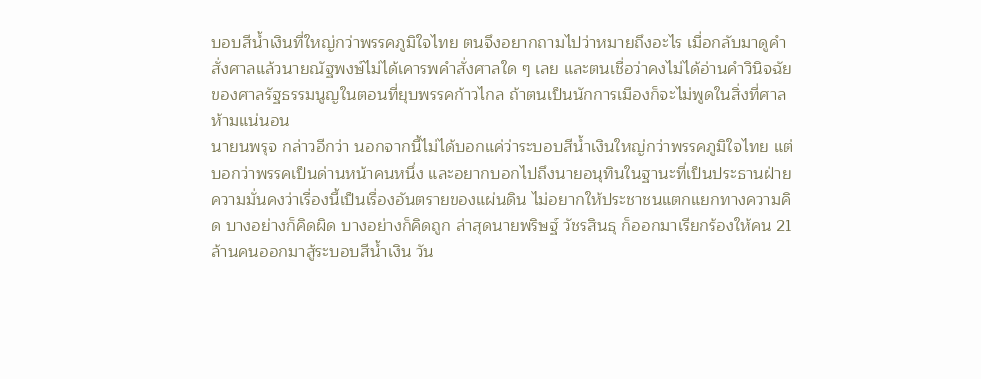บอบสีน้ำเงินที่ใหญ่กว่าพรรคภูมิใจไทย ตนจึงอยากถามไปว่าหมายถึงอะไร เมื่อกลับมาดูคำสั่งศาลแล้วนายณัฐพงษ์ไม่ได้เคารพคำสั่งศาลใด ๆ เลย และตนเชื่อว่าคงไม่ได้อ่านคำวินิจฉัยของศาลรัฐธรรมนูญในตอนที่ยุบพรรคก้าวไกล ถ้าตนเป็นนักการเมืองก็จะไม่พูดในสิ่งที่ศาลห้ามแน่นอน
นายนพรุจ กล่าวอีกว่า นอกจากนี้ไม่ได้บอกแค่ว่าระบอบสีน้ำเงินใหญ่กว่าพรรคภูมิใจไทย แต่บอกว่าพรรคเป็นด่านหน้าคนหนึ่ง และอยากบอกไปถึงนายอนุทินในฐานะที่เป็นประธานฝ่ายความมั่นคงว่าเรื่องนี้เป็นเรื่องอันตรายของแผ่นดิน ไม่อยากให้ประชาชนแตกแยกทางความคิด บางอย่างก็คิดผิด บางอย่างก็คิดถูก ล่าสุดนายพริษฐ์ วัชรสินธุ ก็ออกมาเรียกร้องให้คน 21 ล้านคนออกมาสู้ระบอบสีน้ำเงิน วัน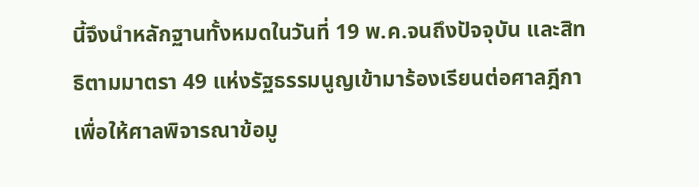นี้จึงนำหลักฐานทั้งหมดในวันที่ 19 พ.ค.จนถึงปัจจุบัน และสิทธิตามมาตรา 49 แห่งรัฐธรรมนูญเข้ามาร้องเรียนต่อศาลฎีกาเพื่อให้ศาลพิจารณาข้อมู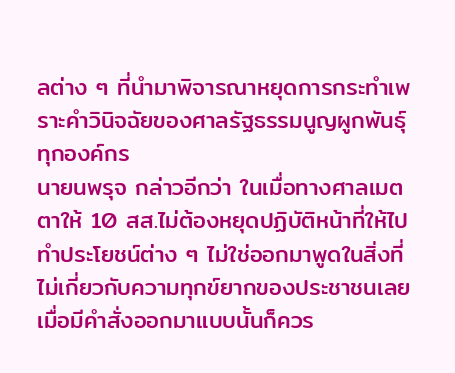ลต่าง ๆ ที่นำมาพิจารณาหยุดการกระทำเพราะคำวินิจฉัยของศาลรัฐธรรมนูญผูกพันธุ์ทุกองค์กร
นายนพรุจ กล่าวอีกว่า ในเมื่อทางศาลเมตตาให้ 10 สส.ไม่ต้องหยุดปฏิบัติหน้าที่ให้ไปทำประโยชน์ต่าง ๆ ไม่ใช่ออกมาพูดในสิ่งที่ไม่เกี่ยวกับความทุกข์ยากของประชาชนเลย เมื่อมีคำสั่งออกมาแบบนั้นก็ควร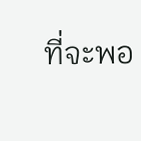ที่จะพอ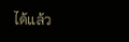ได้แล้ว